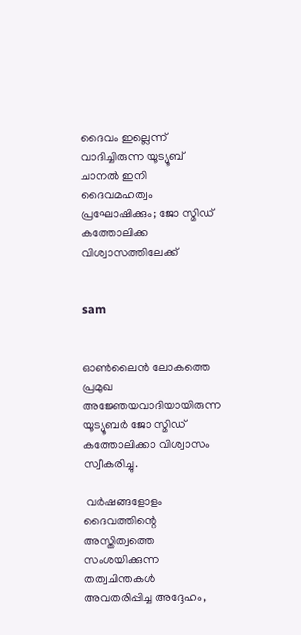ദൈവം ഇല്ലെന്ന് വാദിച്ചിരുന്ന യൂട്യൂബ് ചാനല്‍ ഇനി ദൈവമഹത്വം പ്രഘോഷിക്കും; ജോ സ്മിഡ് കത്തോലിക്ക വിശ്വാസത്തിലേക്ക്


sam


ഓണ്‍ലൈന്‍ ലോകത്തെ പ്രമുഖ അജ്ഞേയവാദിയായിരുന്ന യൂട്യൂബര്‍ ജോ സ്മിഡ് കത്തോലിക്കാ വിശ്വാസം സ്വീകരിച്ചു.

 വര്‍ഷങ്ങളോളം ദൈവത്തിന്റെ അസ്തിത്വത്തെ സംശയിക്കുന്ന തത്വചിന്തകള്‍ അവതരിപ്പിച്ച അദ്ദേഹം,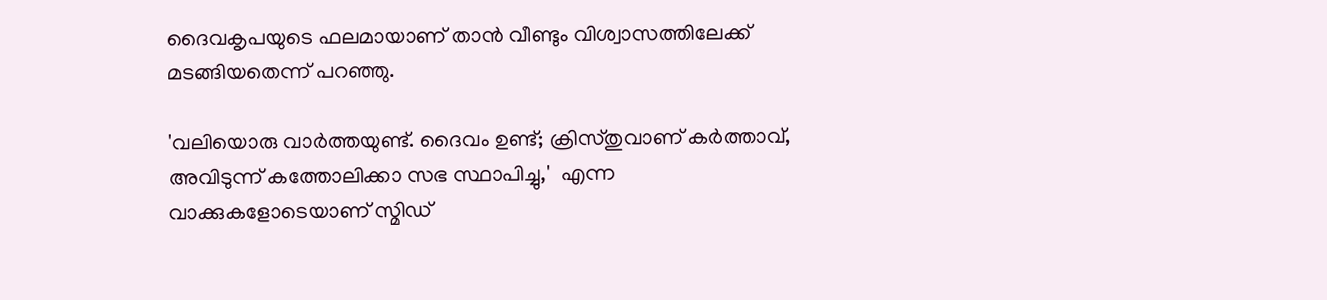ദൈവകൃപയുടെ ഫലമായാണ് താന്‍ വീണ്ടും വിശ്വാസത്തിലേക്ക് മടങ്ങിയതെന്ന് പറഞ്ഞു.

'വലിയൊരു വാര്‍ത്തയുണ്ട്. ദൈവം ഉണ്ട്; ക്രിസ്തുവാണ് കര്‍ത്താവ്, അവിടുന്ന് കത്തോലിക്കാ സഭ സ്ഥാപിച്ചു,'  എന്ന വാക്കുകളോടെയാണ് സ്മിഡ്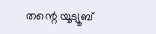തന്റെ യൂട്യൂബ്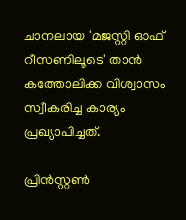ചാനലായ 'മജസ്റ്റി ഓഫ് റീസണിലൂടെ' താന്‍ കത്തോലിക്ക വിശ്വാസം സ്വീകരിച്ച കാര്യം പ്രഖ്യാപിച്ചത്.

പ്രിന്‍സ്റ്റണ്‍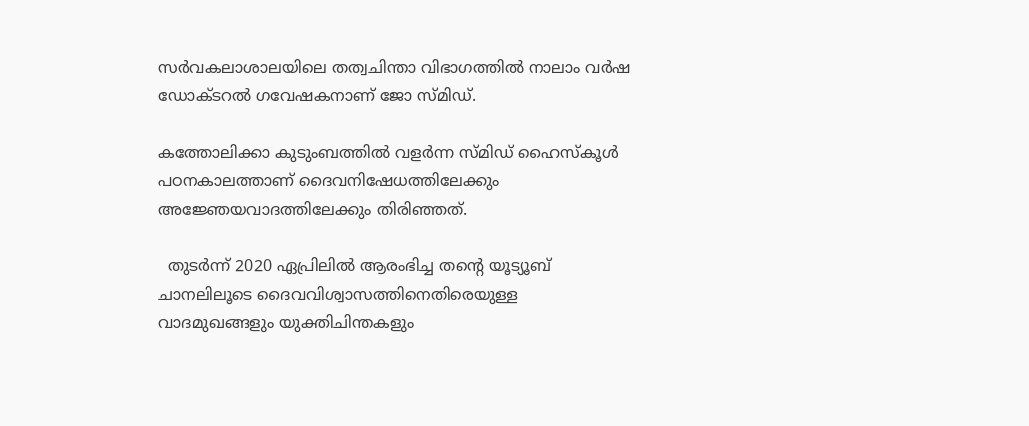സര്‍വകലാശാലയിലെ തത്വചിന്താ വിഭാഗത്തില്‍ നാലാം വര്‍ഷ ഡോക്ടറല്‍ ഗവേഷകനാണ് ജോ സ്മിഡ്.

കത്തോലിക്കാ കുടുംബത്തില്‍ വളര്‍ന്ന സ്മിഡ് ഹൈസ്‌കൂള്‍ പഠനകാലത്താണ് ദൈവനിഷേധത്തിലേക്കും അജ്ഞേയവാദത്തിലേക്കും തിരിഞ്ഞത്.

  തുടര്‍ന്ന് 2020 ഏപ്രിലില്‍ ആരംഭിച്ച തന്റെ യൂട്യൂബ് ചാനലിലൂടെ ദൈവവിശ്വാസത്തിനെതിരെയുള്ള വാദമുഖങ്ങളും യുക്തിചിന്തകളും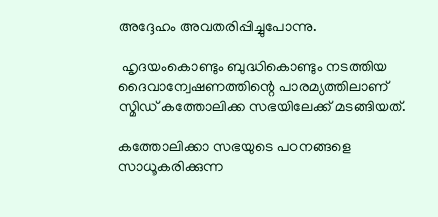അദ്ദേഹം അവതരിപ്പിച്ചുപോന്നു.

 ഹൃദയംകൊണ്ടും ബുദ്ധികൊണ്ടും നടത്തിയ ദൈവാന്വേഷണത്തിന്റെ പാരമ്യത്തിലാണ് സ്മിഡ് കത്തോലിക്ക സഭയിലേക്ക് മടങ്ങിയത്.

കത്തോലിക്കാ സഭയുടെ പഠനങ്ങളെ സാധൂകരിക്കുന്ന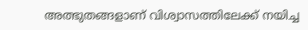അത്ഭുതങ്ങളാണ് വിശ്വാസത്തിലേക്ക് നയിച്ച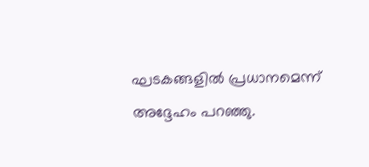ഘടകങ്ങളില്‍ പ്രധാനമെന്ന് അദ്ദേഹം പറഞ്ഞു.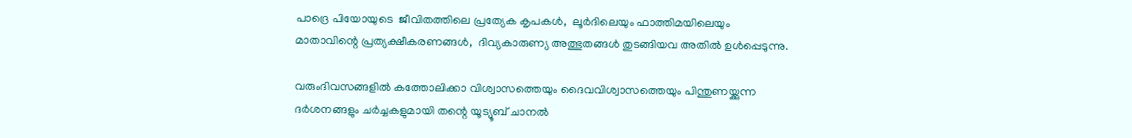പാദ്രെ പിയോയുടെ  ജീവിതത്തിലെ പ്രത്യേക കൃപകള്‍,  ലൂര്‍ദിലെയും ഫാത്തിമയിലെയും മാതാവിന്റെ പ്രത്യക്ഷീകരണങ്ങള്‍,  ദിവ്യകാരുണ്യ അത്ഭുതങ്ങള്‍ തുടങ്ങിയവ അതില്‍ ഉള്‍പ്പെടുന്നു.

വരുംദിവസങ്ങളില്‍ കത്തോലിക്കാ വിശ്വാസത്തെയും ദൈവവിശ്വാസത്തെയും പിന്തുണയ്ക്കുന്ന ദര്‍ശനങ്ങളും ചര്‍ച്ചകളുമായി തന്റെ യൂട്യൂബ് ചാനല്‍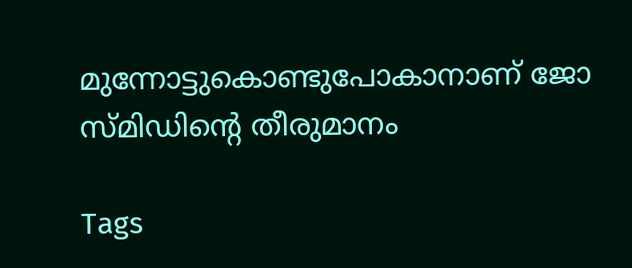മുന്നോട്ടുകൊണ്ടുപോകാനാണ് ജോ സ്മിഡിന്റെ തീരുമാനം

Tags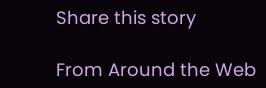Share this story

From Around the Web